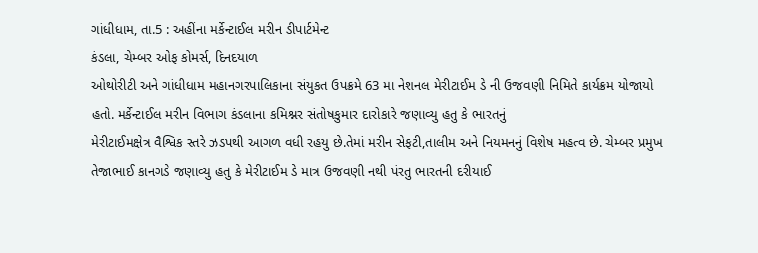ગાંધીધામ, તા.5 : અહીંના મર્કેન્ટાઈલ મરીન ડીપાર્ટમેન્ટ
કંડલા, ચેમ્બર ઓફ કોમર્સ, દિનદયાળ
ઓથોરીટી અને ગાંધીધામ મહાનગરપાલિકાના સંયુકત ઉપક્રમે 63 મા નેશનલ મેરીટાઈમ ડે ની ઉજવણી નિમિતે કાર્યક્રમ યોજાયો
હતો. મર્કેન્ટાઈલ મરીન વિભાગ કંડલાના કમિશ્નર સંતોષકુમાર દારોકારે જણાવ્યુ હતુ કે ભારતનું
મેરીટાઈમક્ષેત્ર વૈશ્વિક સ્તરે ઝડપથી આગળ વધી રહયુ છે.તેમાં મરીન સેફટી,તાલીમ અને નિયમનનું વિશેષ મહત્વ છે. ચેમ્બર પ્રમુખ
તેજાભાઈ કાનગડે જણાવ્યુ હતુ કે મેરીટાઈમ ડે માત્ર ઉજવણી નથી પંરતુ ભારતની દરીયાઈ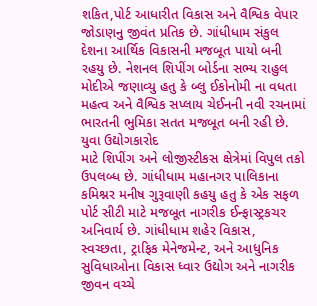શકિત,પોર્ટ આધારીત વિકાસ અને વૈશ્વિક વેપાર
જોડાણનુ જીવંત પ્રતિક છે. ગાંધીધામ સંકુલ દેશના આર્થિક વિકાસની મજબૂત પાયો બની
રહયુ છે. નેશનલ શિપીંગ બોર્ડના સભ્ય રાહુલ
મોદીએ જણાવ્યુ હતુ કે બ્લુ ઈકોનોમી ના વધતા મહત્વ અને વૈશ્વિક સપ્લાય ચેઈનની નવી રચનામાં ભારતની ભુમિકા સતત મજબૂત બની રહી છે. યુવા ઉદ્યોગકારોદ
માટે શિપીંગ અને લોજીસ્ટીકસ ક્ષેત્રેમાં વિપુલ તકો ઉપલબ્ધ છે. ગાંધીધામ મહાનગર પાલિકાના
કમિશ્નર મનીષ ગુરૂવાણી કહયુ હતુ કે એક સફળ
પોર્ટ સીટી માટે મજબૂત નાગરીક ઈન્ફાસ્ટ્રકચર અનિવાર્ય છે. ગાંધીધામ શહેર વિકાસ, સ્વચ્છતા, ટ્રાફિક મેનેજમેન્ટ, અને આધુનિક સુવિધાઓના વિકાસ ધ્વાર ઉદ્યોગ અને નાગરીક જીવન વચ્ચે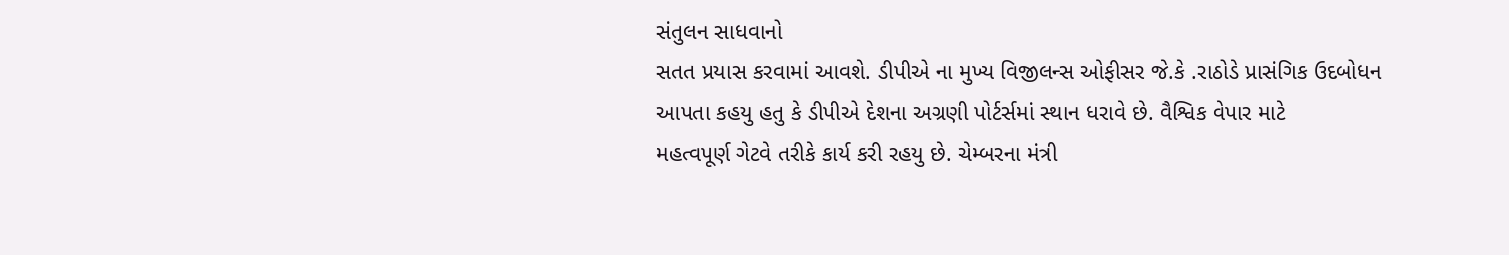સંતુલન સાધવાનો
સતત પ્રયાસ કરવામાં આવશે. ડીપીએ ના મુખ્ય વિજીલન્સ ઓફીસર જે.કે .રાઠોડે પ્રાસંગિક ઉદબોધન
આપતા કહયુ હતુ કે ડીપીએ દેશના અગ્રણી પોર્ટર્સમાં સ્થાન ધરાવે છે. વૈશ્વિક વેપાર માટે
મહત્વપૂર્ણ ગેટવે તરીકે કાર્ય કરી રહયુ છે. ચેમ્બરના મંત્રી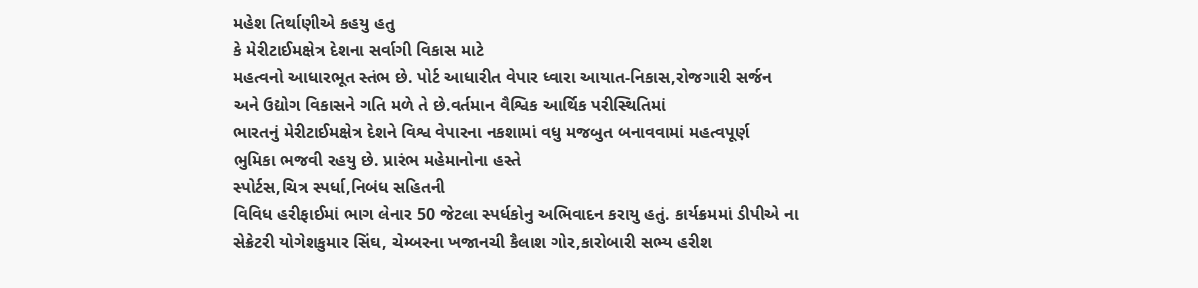મહેશ તિર્થાણીએ કહયુ હતુ
કે મેરીટાઈમક્ષેત્ર દેશના સર્વાગી વિકાસ માટે
મહત્વનો આધારભૂત સ્તંભ છે. પોર્ટ આધારીત વેપાર ધ્વારા આયાત-નિકાસ,રોજગારી સર્જન અને ઉદ્યોગ વિકાસને ગતિ મળે તે છે.વર્તમાન વૈશ્વિક આર્થિક પરીસ્થિતિમાં
ભારતનું મેરીટાઈમક્ષેત્ર દેશને વિશ્વ વેપારના નકશામાં વધુ મજબુત બનાવવામાં મહત્વપૂર્ણ
ભુમિકા ભજવી રહયુ છે. પ્રારંભ મહેમાનોના હસ્તે
સ્પોર્ટસ,ચિત્ર સ્પર્ધા,નિબંધ સહિતની
વિવિધ હરીફાઈમાં ભાગ લેનાર 50 જેટલા સ્પર્ધકોનુ અભિવાદન કરાયુ હતું. કાર્યક્રમમાં ડીપીએ ના સેક્રેટરી યોગેશકુમાર સિંઘ, ચેમ્બરના ખજાનચી કૈલાશ ગોર,કારોબારી સભ્ય હરીશ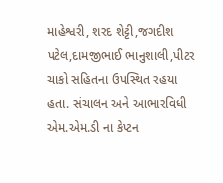માહેશ્વરી, શરદ શેટ્ટી,જગદીશ પટેલ,દામજીભાઈ ભાનુશાલી,પીટર
ચાકો સહિતના ઉપસ્થિત રહયા હતા. સંચાલન અને આભારવિધી એમ.એમ.ડી ના કેપ્ટન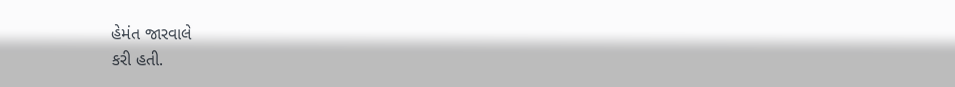હેમંત જારવાલે
કરી હતી.